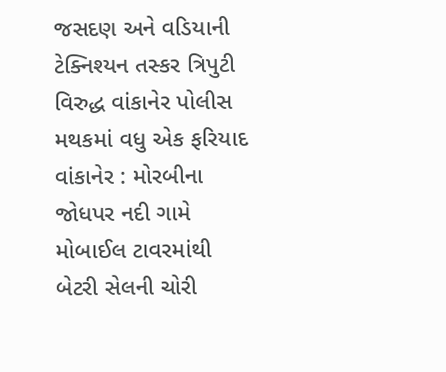જસદણ અને વડિયાની ટેક્નિશ્યન તસ્કર ત્રિપુટી વિરુદ્ધ વાંકાનેર પોલીસ મથકમાં વધુ એક ફરિયાદ વાંકાનેર : મોરબીના જોધપર નદી ગામે મોબાઈલ ટાવરમાંથી બેટરી સેલની ચોરી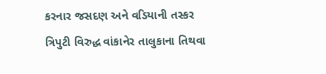કરનાર જસદણ અને વડિયાની તસ્કર ત્રિપુટી વિરુદ્ધ વાંકાનેર તાલુકાના તિથવા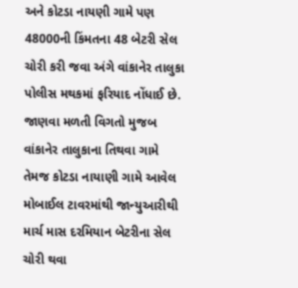અને કોટડા નાયણી ગામે પણ 48000ની કિંમતના 48 બેટરી સેલ ચોરી કરી જવા અંગે વાંકાનેર તાલુકા પોલીસ મથકમાં ફરિયાદ નોંધાઈ છે. જાણવા મળતી વિગતો મુજબ વાંકાનેર તાલુકાના તિથવા ગામે તેમજ કોટડા નાયાણી ગામે આવેલ મોબાઈલ ટાવરમાંથી જાન્યુઆરીથી માર્ચ માસ દરમિયાન બેટરીના સેલ ચોરી થવા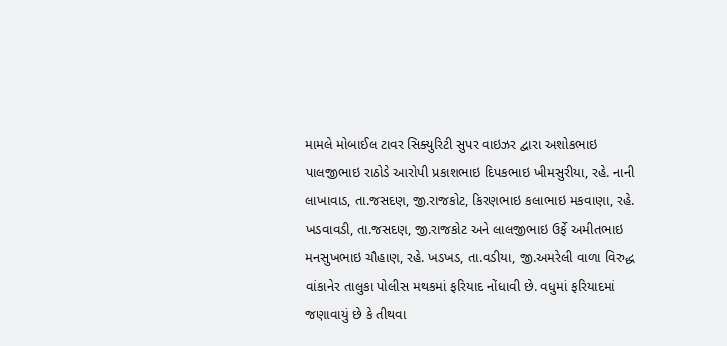મામલે મોબાઈલ ટાવર સિક્યુરિટી સુપર વાઇઝર દ્વારા અશોકભાઇ પાલજીભાઇ રાઠોડે આરોપી પ્રકાશભાઇ દિપકભાઇ ખીમસુરીયા, રહે. નાની લાખાવાડ, તા.જસદણ, જી.રાજકોટ, કિરણભાઇ કલાભાઇ મકવાણા, રહે. ખડવાવડી, તા.જસદણ, જી.રાજકોટ અને લાલજીભાઇ ઉર્ફે અમીતભાઇ મનસુખભાઇ ચૌહાણ, રહે. ખડખડ, તા.વડીયા, જી.અમરેલી વાળા વિરુદ્ધ વાંકાનેર તાલુકા પોલીસ મથકમાં ફરિયાદ નોંધાવી છે. વધુમાં ફરિયાદમાં જણાવાયું છે કે તીથવા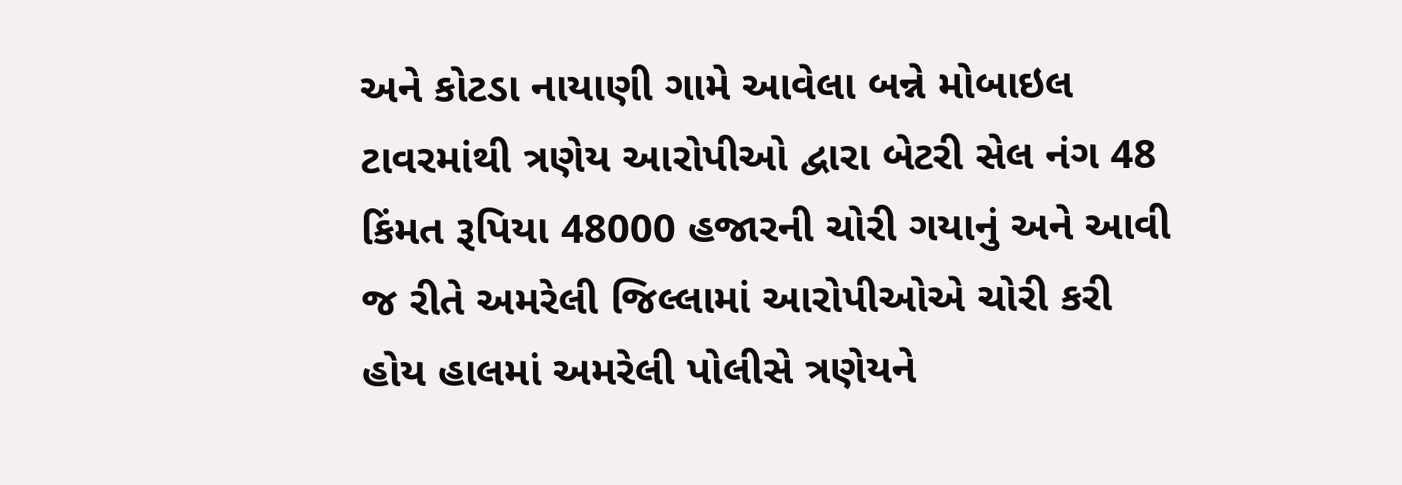અને કોટડા નાયાણી ગામે આવેલા બન્ને મોબાઇલ ટાવરમાંથી ત્રણેય આરોપીઓ દ્વારા બેટરી સેલ નંગ 48 કિંમત રૂપિયા 48000 હજારની ચોરી ગયાનું અને આવી જ રીતે અમરેલી જિલ્લામાં આરોપીઓએ ચોરી કરી હોય હાલમાં અમરેલી પોલીસે ત્રણેયને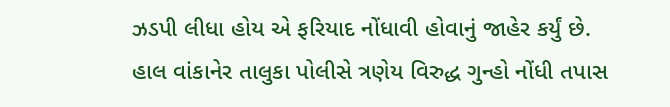ઝડપી લીધા હોય એ ફરિયાદ નોંધાવી હોવાનું જાહેર કર્યું છે. હાલ વાંકાનેર તાલુકા પોલીસે ત્રણેય વિરુદ્ધ ગુન્હો નોંધી તપાસ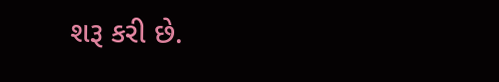શરૂ કરી છે.